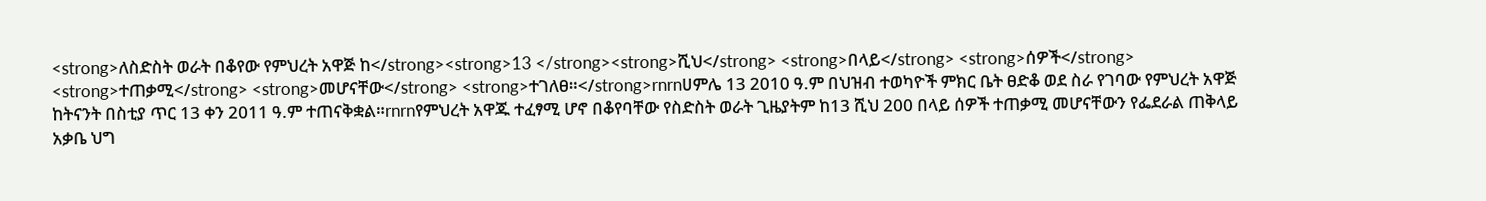<strong>ለስድስት ወራት በቆየው የምህረት አዋጅ ከ</strong><strong>13 </strong><strong>ሺህ</strong> <strong>በላይ</strong> <strong>ሰዎች</strong> <strong>ተጠቃሚ</strong> <strong>መሆናቸው</strong> <strong>ተገለፀ።</strong>rnrnሀምሌ 13 2010 ዓ.ም በህዝብ ተወካዮች ምክር ቤት ፀድቆ ወደ ስራ የገባው የምህረት አዋጅ ከትናንት በስቲያ ጥር 13 ቀን 2011 ዓ.ም ተጠናቅቋል።rnrnየምህረት አዋጁ ተፈፃሚ ሆኖ በቆየባቸው የስድስት ወራት ጊዜያትም ከ13 ሺህ 200 በላይ ሰዎች ተጠቃሚ መሆናቸውን የፌደራል ጠቅላይ አቃቤ ህግ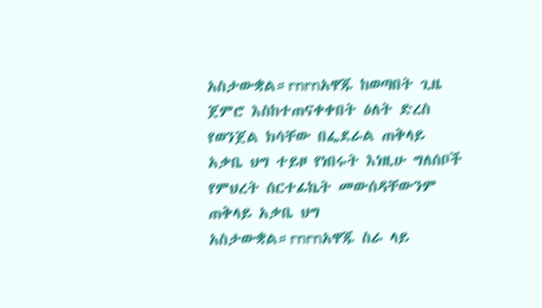አስታውቋል።rnrnአዋጁ ከወጣበት ጊዜ ጀምሮ እስከተጠናቀቀበት ዕለት ድረስ የወንጀል ክሳቸው በፌደራል ጠቅላይ አቃቤ ህግ ተይዞ የነበሩት እነዚሁ ግለሰቦች የምህረት ሰርተፊኬት መውሰዳቸውንም ጠቅላይ አቃቤ ህግ አስታውቋል።rnrnአዋጁ ስራ ላይ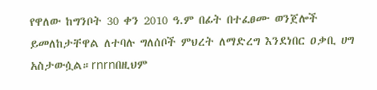የዋለው ከግንቦት 30 ቀን 2010 ዓ.ም በፊት በተፈፀሙ ወንጀሎች ይመለከታቸዋል ለተባሉ ግለሰቦች ምህረት ለማድረግ እንደነበር ዐቃቢ ሀግ አስታውሷል።rnrnበዚህም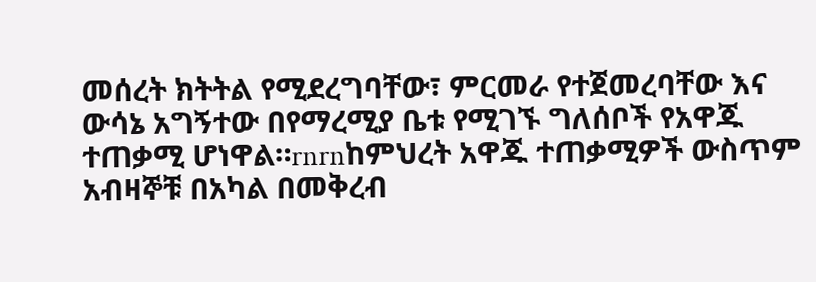መሰረት ክትትል የሚደረግባቸው፣ ምርመራ የተጀመረባቸው እና ውሳኔ አግኝተው በየማረሚያ ቤቱ የሚገኙ ግለሰቦች የአዋጁ ተጠቃሚ ሆነዋል።rnrnከምህረት አዋጁ ተጠቃሚዎች ውስጥም አብዛኞቹ በአካል በመቅረብ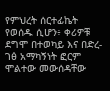የምህረት ሰርተፊኬት የወሰዱ ሲሆን፥ ቀሪዎቹ ደግሞ በተወካይ እና በድረ-ገፅ አማካኝነት ፎርም ሞልተው መውሰዳቸው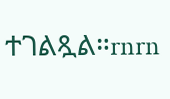ተገልጿል።rnrn